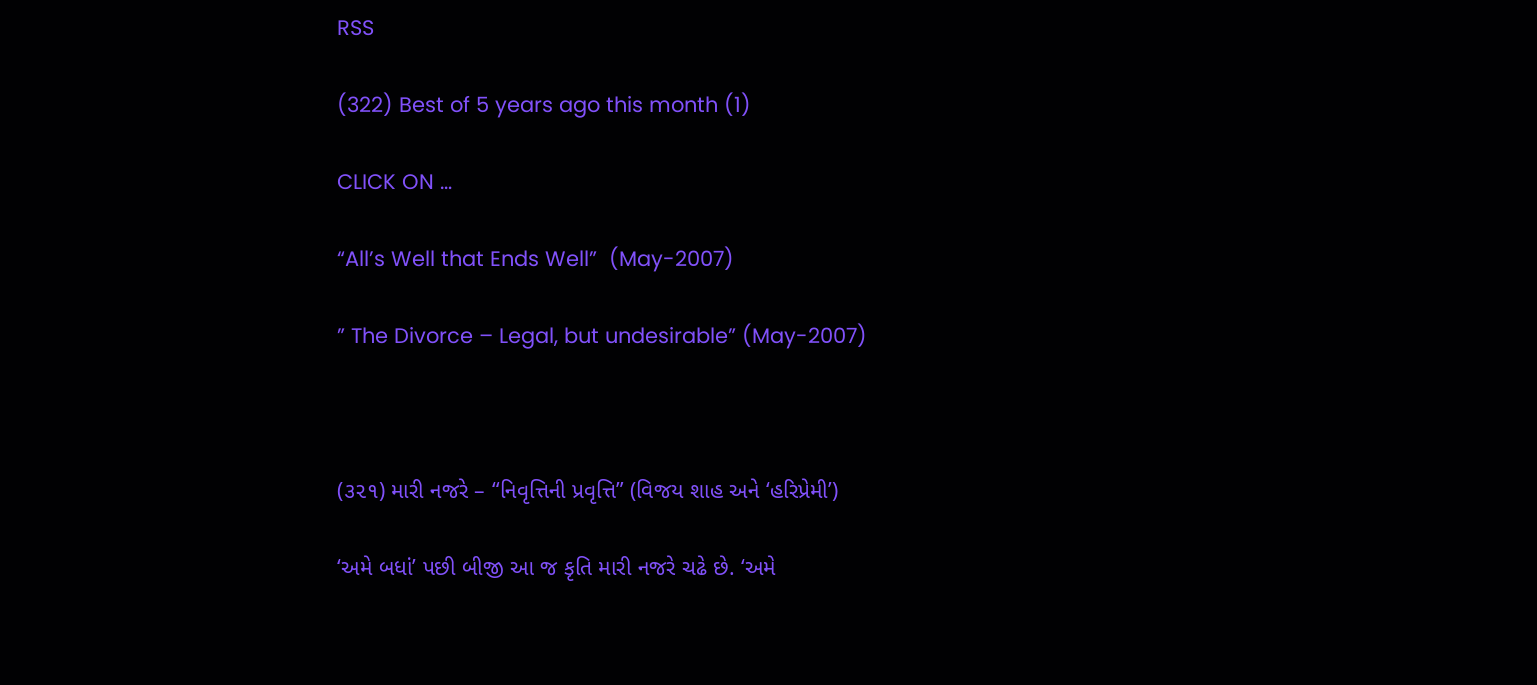RSS

(322) Best of 5 years ago this month (1)

CLICK ON …

“All’s Well that Ends Well”  (May-2007)

” The Divorce – Legal, but undesirable” (May-2007)



(૩૨૧) મારી નજરે – “નિવૃત્તિની પ્રવૃત્તિ” (વિજય શાહ અને ‘હરિપ્રેમી’)

‘અમે બધાં’ પછી બીજી આ જ કૃતિ મારી નજરે ચઢે છે. ‘અમે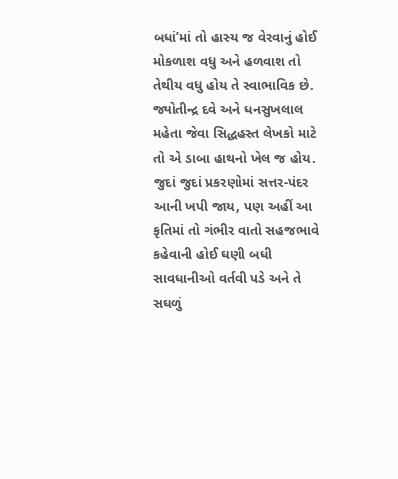બધાં’માં તો હાસ્ય જ વેરવાનું હોઈ મોકળાશ વધુ અને હળવાશ તો તેથીય વધુ હોય તે સ્વાભાવિક છે. જ્યોતીન્દ્ર દવે અને ધનસુખલાલ મહેતા જેવા સિદ્ધહસ્ત લેખકો માટે તો એ ડાબા હાથનો ખેલ જ હોય. જુદાં જુદાં પ્રકરણોમાં સત્તર-પંદર આની ખપી જાય, પણ અહીં આ કૃતિમાં તો ગંભીર વાતો સહજભાવે કહેવાની હોઈ ઘણી બધી સાવધાનીઓ વર્તવી પડે અને તે સઘળું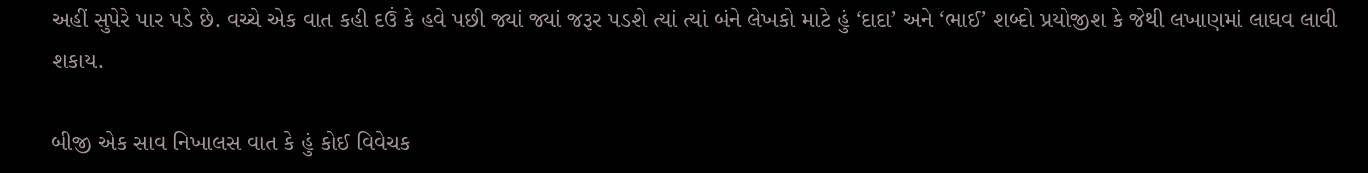અહીં સુપેરે પાર પડે છે. વચ્ચે એક વાત કહી દઉં કે હવે પછી જ્યાં જ્યાં જરૂર પડશે ત્યાં ત્યાં બંને લેખકો માટે હું ‘દાદા’ અને ‘ભાઈ’ શબ્દો પ્રયોજીશ કે જેથી લખાણમાં લાઘવ લાવી શકાય.

બીજી એક સાવ નિખાલસ વાત કે હું કોઈ વિવેચક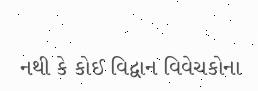નથી કે કોઈ વિદ્વાન વિવેચકોના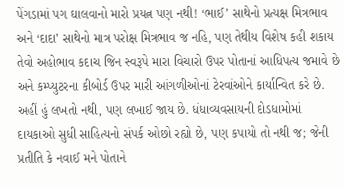પેંગડામાં પગ ઘાલવાનો મારો પ્રયત્ન પણ નથી! ‘ભાઈ’ સાથેનો પ્રત્યક્ષ મિત્રભાવ અને ‘દાદા’ સાથેનો માત્ર પરોક્ષ મિત્રભાવ જ નહિ, પણ તેથીય વિશેષ કહી શકાય તેવો અહોભાવ કદાચ જિન સ્વરૂપે મારા વિચારો ઉપર પોતાનાં આધિપત્ય જમાવે છે અને કમ્પ્યુટરના કીબોર્ડ ઉપર મારી આંગળીઓનાં ટેરવાંઓને કાર્યાન્વિત કરે છે. અહીં હું લખતો નથી, પણ લખાઈ જાય છે. ધંધાવ્યવસાયની દોડધામોમાં દાયકાઓ સુધી સાહિત્યનો સંપર્ક ઓછો રહ્યો છે, પણ કપાયો તો નથી જ; જેની પ્રતીતિ કે નવાઈ મને પોતાને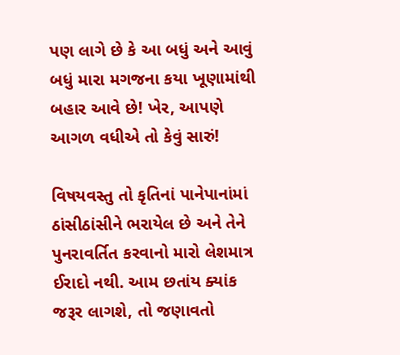પણ લાગે છે કે આ બધું અને આવું બધું મારા મગજના કયા ખૂણામાંથી બહાર આવે છે! ખેર, આપણે આગળ વધીએ તો કેવું સારું!

વિષયવસ્તુ તો કૃતિનાં પાનેપાનાંમાં ઠાંસીઠાંસીને ભરાયેલ છે અને તેને પુનરાવર્તિત કરવાનો મારો લેશમાત્ર ઈરાદો નથી. આમ છતાંય ક્યાંક જરૂર લાગશે, તો જણાવતો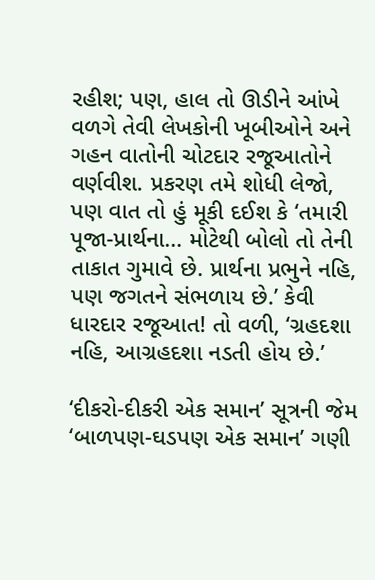રહીશ; પણ, હાલ તો ઊડીને આંખે વળગે તેવી લેખકોની ખૂબીઓને અને ગહન વાતોની ચોટદાર રજૂઆતોને વર્ણવીશ. પ્રકરણ તમે શોધી લેજો, પણ વાત તો હું મૂકી દઈશ કે ‘તમારી પૂજા-પ્રાર્થના… મોટેથી બોલો તો તેની તાકાત ગુમાવે છે. પ્રાર્થના પ્રભુને નહિ, પણ જગતને સંભળાય છે.’ કેવી ધારદાર રજૂઆત! તો વળી, ‘ગ્રહદશા નહિ, આગ્રહદશા નડતી હોય છે.’

‘દીકરો-દીકરી એક સમાન’ સૂત્રની જેમ ‘બાળપણ-ઘડપણ એક સમાન’ ગણી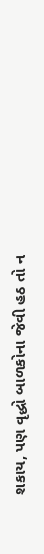શકાય, પણ વૃદ્ધો બાળકોના જેવી હઠ તો ન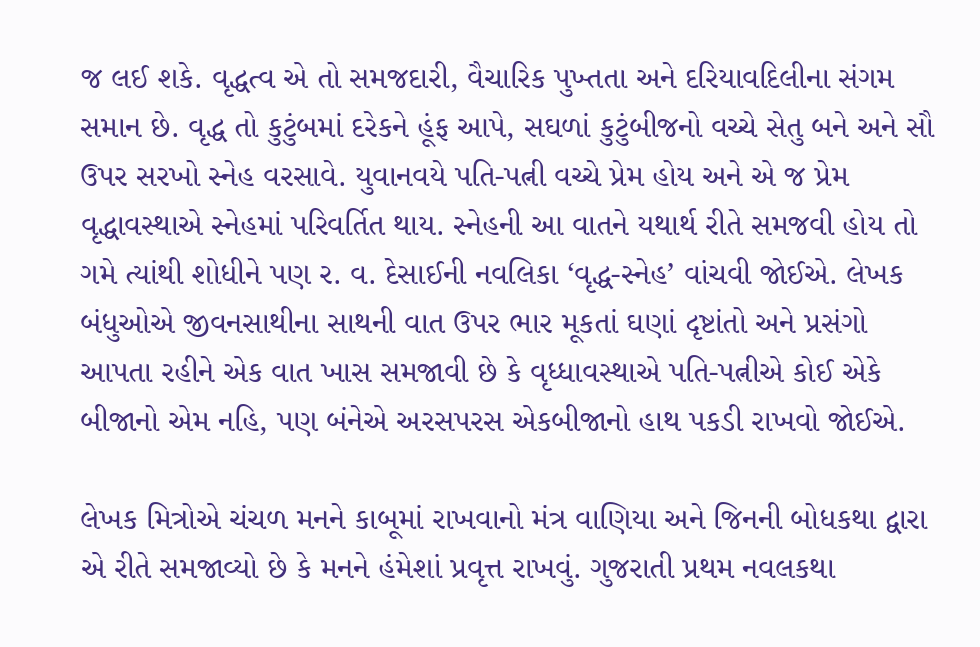જ લઈ શકે. વૃદ્ધત્વ એ તો સમજદારી, વૈચારિક પુખ્તતા અને દરિયાવદિલીના સંગમ સમાન છે. વૃદ્ધ તો કુટુંબમાં દરેકને હૂંફ આપે, સઘળાં કુટુંબીજનો વચ્ચે સેતુ બને અને સૌ ઉપર સરખો સ્નેહ વરસાવે. યુવાનવયે પતિ-પત્ની વચ્ચે પ્રેમ હોય અને એ જ પ્રેમ વૃદ્ધાવસ્થાએ સ્નેહમાં પરિવર્તિત થાય. સ્નેહની આ વાતને યથાર્થ રીતે સમજવી હોય તો ગમે ત્યાંથી શોધીને પણ ર. વ. દેસાઈની નવલિકા ‘વૃદ્ધ-સ્નેહ’ વાંચવી જોઈએ. લેખક બંધુઓએ જીવનસાથીના સાથની વાત ઉપર ભાર મૂકતાં ઘણાં દૃષ્ટાંતો અને પ્રસંગો આપતા રહીને એક વાત ખાસ સમજાવી છે કે વૃધ્ધાવસ્થાએ પતિ-પત્નીએ કોઈ એકે બીજાનો એમ નહિ, પણ બંનેએ અરસપરસ એકબીજાનો હાથ પકડી રાખવો જોઈએ.

લેખક મિત્રોએ ચંચળ મનને કાબૂમાં રાખવાનો મંત્ર વાણિયા અને જિનની બોધકથા દ્વારા એ રીતે સમજાવ્યો છે કે મનને હંમેશાં પ્રવૃત્ત રાખવું. ગુજરાતી પ્રથમ નવલકથા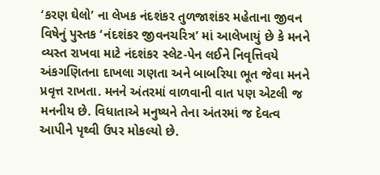‘કરણ ઘેલો’ ના લેખક નંદશંકર તુળજાશંકર મહેતાના જીવન વિષેનું પુસ્તક ‘નંદશંકર જીવનચરિત્ર’ માં આલેખાયું છે કે મનને વ્યસ્ત રાખવા માટે નંદશંકર સ્લેટ-પેન લઈને નિવૃત્તિવયે અંકગણિતના દાખલા ગણતા અને બાબરિયા ભૂત જેવા મનને પ્રવૃત્ત રાખતા. મનને અંતરમાં વાળવાની વાત પણ એટલી જ મનનીય છે. વિધાતાએ મનુષ્યને તેના અંતરમાં જ દેવત્વ આપીને પૃથ્વી ઉપર મોકલ્યો છે.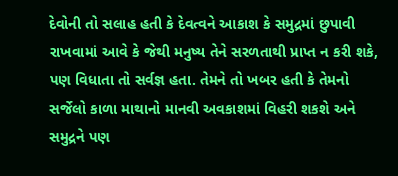દેવોની તો સલાહ હતી કે દેવત્વને આકાશ કે સમુદ્રમાં છુપાવી રાખવામાં આવે કે જેથી મનુષ્ય તેને સરળતાથી પ્રાપ્ત ન કરી શકે, પણ વિધાતા તો સર્વજ્ઞ હતા. તેમને તો ખબર હતી કે તેમનો સર્જેલો કાળા માથાનો માનવી અવકાશમાં વિહરી શકશે અને સમુદ્રને પણ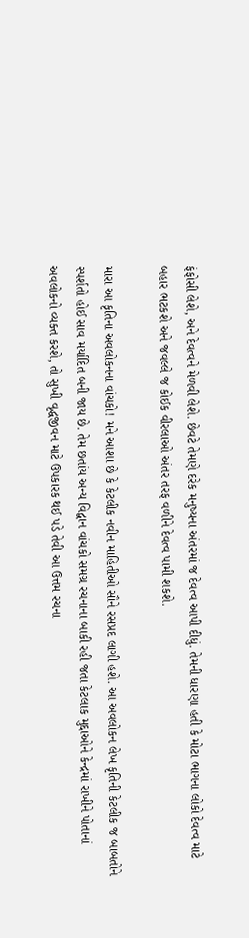ફંફોસી લેશે, અને દેવત્વને મેળવી લેશે. છેવટે તેમણે દરેક મનુષ્યના અંતરમાં જ દેવત્વ આપી દીધું. તેમની ધારણા હતી કે મોટા ભાગના લોકો દેવત્વ માટે બહાર ભટકશે અને જવલ્લે જ કોઈક વીરલાઓ અંતર તરફ વળીને દેવત્વ પામી શકશે.

મારા આ કૃતિના અવલોકનના વાંચકો! મને આશા છે કે કેટલીક નવીન માહિતીઓ સૌને રસપ્રદ લાગી હશે. આ અવલોકન લેખ કૃતિની કેટલીક જ બાબતોને સ્પર્શતો હોઈ સાવ મર્યાદિત બની જાય છે. તેમ છતાંય અન્ય વિદ્વાન વાંચકો સમગ્ર રચનાના બાકી રહી જતા કેટલાક મુદ્દાઓને કેન્દ્રમાં રાખીને પોતાનાં અવલોકનો વ્યક્ત કરશે, તો સુખી વૃદ્ધજીવન માટે ઉપકારક થઈ પડે તેવી આ ઉત્તમ રચના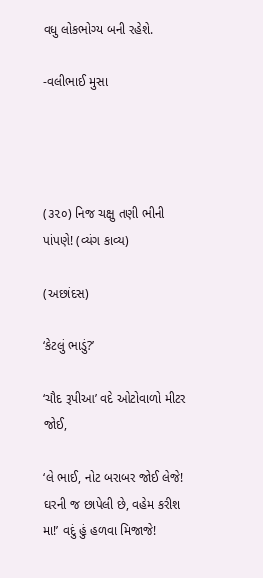વધુ લોકભોગ્ય બની રહેશે.

-વલીભાઈ મુસા




(૩૨૦) નિજ ચક્ષુ તણી ભીની પાંપણે! (વ્યંગ કાવ્ય)

(અછાંદસ)

‘કેટલું ભાડું?’

‘ચૌદ રૂપીઆ’ વદે ઓટોવાળો મીટર જોઈ,

‘લે ભાઈ, નોટ બરાબર જોઈ લેજે! ઘરની જ છાપેલી છે, વહેમ કરીશ મા!’ વદું હું હળવા મિજાજે!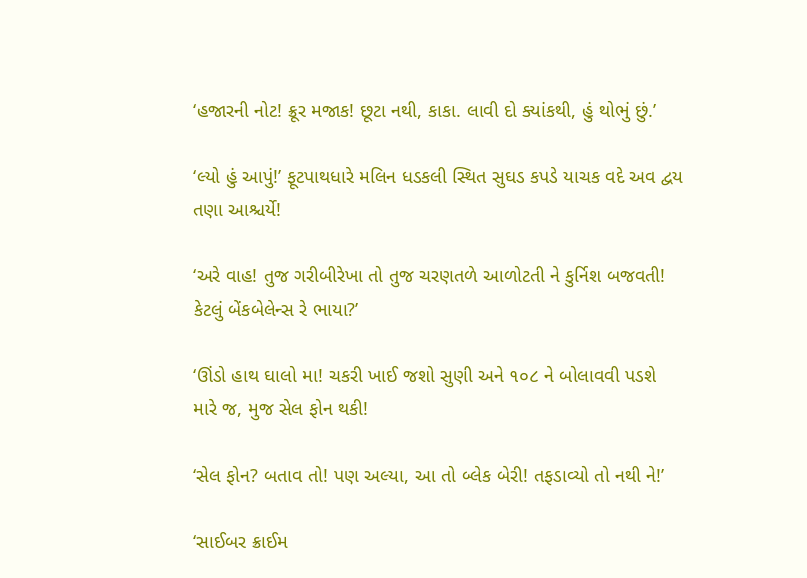‘હજારની નોટ! ક્રૂર મજાક! છૂટા નથી, કાકા. લાવી દો ક્યાંકથી, હું થોભું છું.’

‘લ્યો હું આપું!’ ફૂટપાથધારે મલિન ધડકલી સ્થિત સુઘડ કપડે યાચક વદે અવ દ્વય તણા આશ્ચર્યે!

‘અરે વાહ! તુજ ગરીબીરેખા તો તુજ ચરણતળે આળોટતી ને કુર્નિશ બજવતી! કેટલું બેંકબેલેન્સ રે ભાયા?’

‘ઊંડો હાથ ઘાલો મા! ચકરી ખાઈ જશો સુણી અને ૧૦૮ ને બોલાવવી પડશે મારે જ, મુજ સેલ ફોન થકી!

‘સેલ ફોન? બતાવ તો! પણ અલ્યા, આ તો બ્લેક બેરી! તફડાવ્યો તો નથી ને!’

‘સાઈબર ક્રાઈમ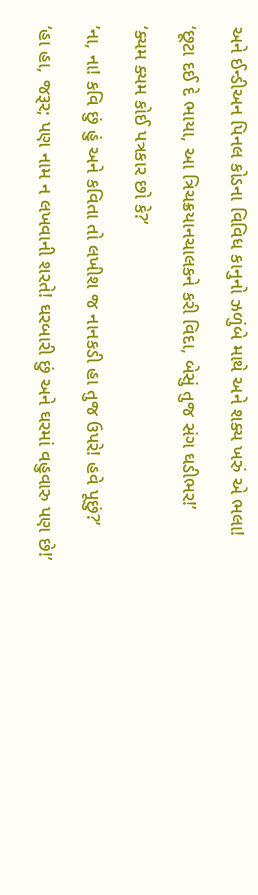અને ઈન્ડીઅન પિનલ કોડના વિવિધ કાનુનો ઝળુંબે માથે અને શક્ય ખરું એ ભલા!

‘છૂટા દઈ દે ભાયા, આ ત્રિચક્રયાનચાલકને કરી વિદા, બેસું તુજ સંગ ઘડીભર!’

‘ક્યમ ક્યમ કોઈ પત્રકાર છો કે?’

’ના, ના! કવિ છું હું અને કવિતા તો લખીશ જ નાનકડી હા તુજ ઉપરે! હવે પૂછું?’

‘હા હા, જરૂર; પણ નામ ન લખવાની શરતે! ઘરબારી છું અને ઘરમાં વહુવારુ પણ છે!’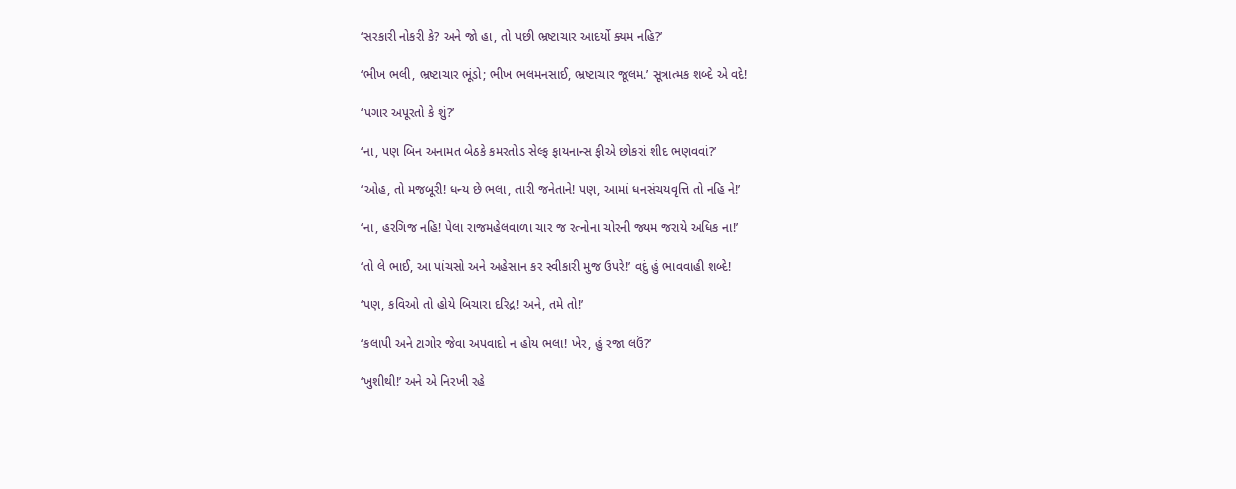‘સરકારી નોકરી કે? અને જો હા, તો પછી ભ્રષ્ટાચાર આદર્યો ક્યમ નહિ?’

‘ભીખ ભલી, ભ્રષ્ટાચાર ભૂંડો; ભીખ ભલમનસાઈ, ભ્રષ્ટાચાર જૂલમ.’ સૂત્રાત્મક શબ્દે એ વદે!

‘પગાર અપૂરતો કે શું?’

‘ના, પણ બિન અનામત બેઠકે કમરતોડ સેલ્ફ ફાયનાન્સ ફીએ છોકરાં શીદ ભણવવાં?’

‘ઓહ, તો મજબૂરી! ધન્ય છે ભલા, તારી જનેતાને! પણ, આમાં ધનસંચયવૃત્તિ તો નહિ ને!’

‘ના, હરગિજ નહિ! પેલા રાજમહેલવાળા ચાર જ રત્નોના ચોરની જ્યમ જરાયે અધિક ના!’

‘તો લે ભાઈ, આ પાંચસો અને અહેસાન કર સ્વીકારી મુજ ઉપરે!’ વદું હું ભાવવાહી શબ્દે!

‘પણ, કવિઓ તો હોયે બિચારા દરિદ્ર! અને, તમે તો!’

‘કલાપી અને ટાગોર જેવા અપવાદો ન હોય ભલા! ખેર, હું રજા લઉં?’

‘ખુશીથી!’ અને એ નિરખી રહે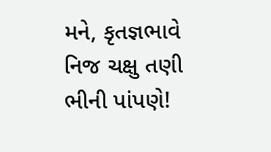મને, કૃતજ્ઞભાવે નિજ ચક્ષુ તણી ભીની પાંપણે!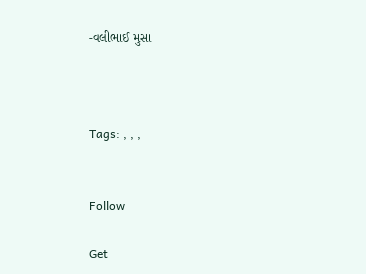-વલીભાઈ મુસા



Tags: , , ,


Follow

Get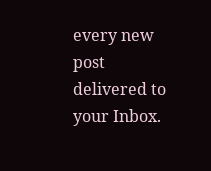every new post delivered to your Inbox.